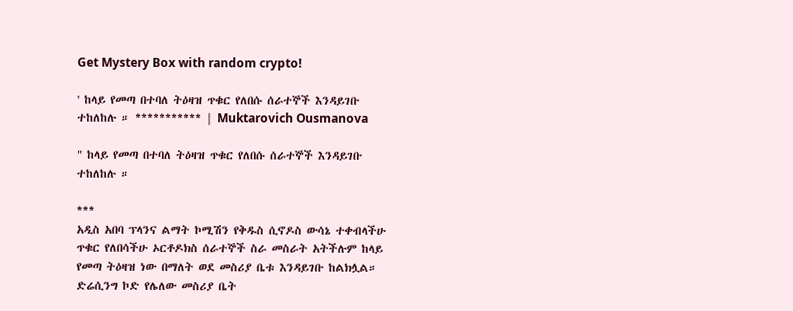Get Mystery Box with random crypto!

' ከላይ የመጣ በተባለ ትዕዛዝ ጥቁር የለበሱ ሰራተኞች እንዳይገቡ ተከለከሉ ። *********** | Muktarovich Ousmanova

" ከላይ የመጣ በተባለ ትዕዛዝ ጥቁር የለበሱ ሰራተኞች እንዳይገቡ ተከለከሉ ።

***
አዲስ አበባ ፕላንና ልማት ኮሚሽን የቅዱስ ሲኖዶስ ውሳኔ ተቀብላችሁ ጥቁር የለበሳችሁ ኦርቶዶክስ ሰራተኞች ስራ መስራት አትችሉም ከላይ የመጣ ትዕዛዝ ነው በማለት ወደ መስሪያ ቤቱ እንዳይገቡ ከልክሏል። ድሬሲንግ ኮድ የሌለው መስሪያ ቤት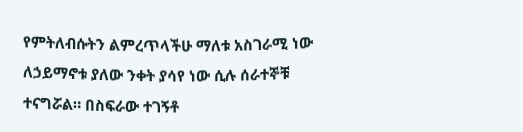የምትለብሱትን ልምረጥላችሁ ማለቱ አስገራሚ ነው ለኃይማኖቱ ያለው ንቀት ያሳየ ነው ሲሉ ሰራተኞቹ ተናግሯል። በስፍራው ተገኝቶ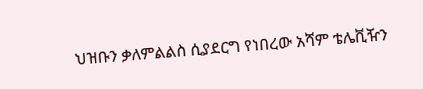ህዝቡን ቃለምልልስ ሲያደርግ የነበረው አሻም ቴሌቪዥን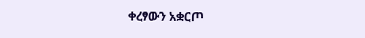ቀረፃውን አቋርጦ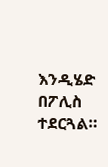እንዲሄድ በፖሊስ ተደርጓል።